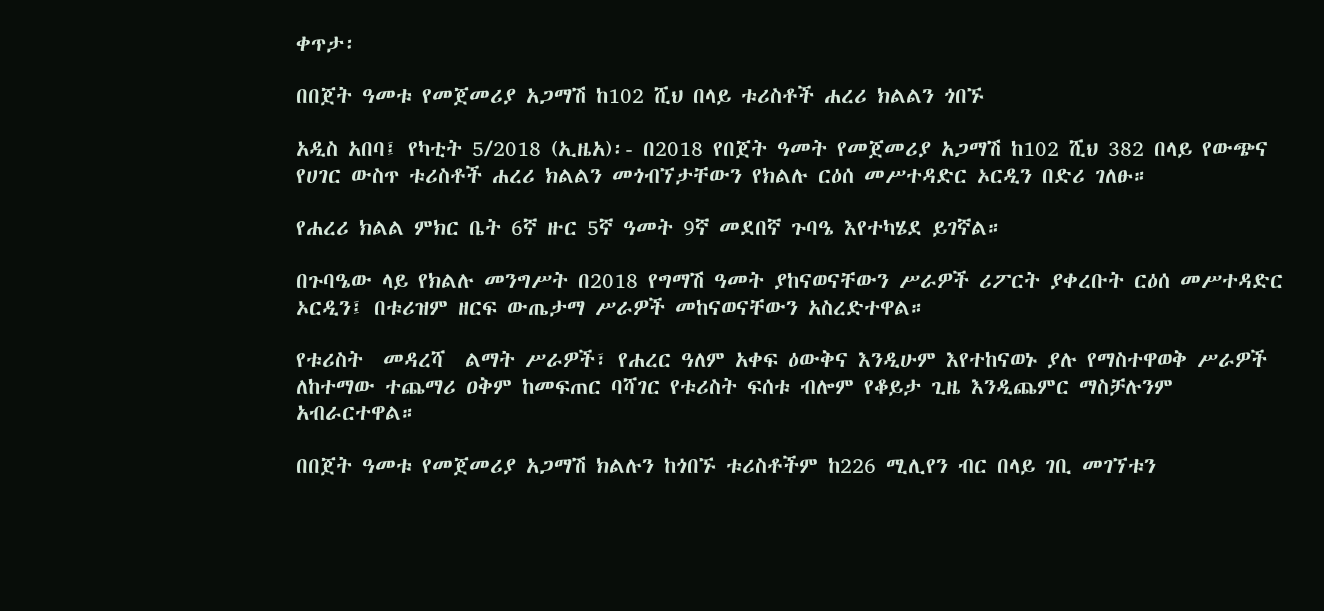ቀጥታ፡

በበጀት ዓመቱ የመጀመሪያ አጋማሽ ከ102 ሺህ በላይ ቱሪስቶች ሐረሪ ክልልን ጎበኙ

አዲስ አበባ፤ የካቲት 5/2018 (ኢዜአ)፡- በ2018 የበጀት ዓመት የመጀመሪያ አጋማሽ ከ102 ሺህ 382 በላይ የውጭና የሀገር ውስጥ ቱሪስቶች ሐረሪ ክልልን መጎብኘታቸውን የክልሉ ርዕሰ መሥተዳድር ኦርዲን በድሪ ገለፁ።

የሐረሪ ክልል ምክር ቤት 6ኛ ዙር 5ኛ ዓመት 9ኛ መደበኛ ጉባዔ እየተካሄደ ይገኛል።

በጉባዔው ላይ የክልሉ መንግሥት በ2018 የግማሽ ዓመት ያከናወናቸውን ሥራዎች ሪፖርት ያቀረቡት ርዕሰ መሥተዳድር ኦርዲን፤ በቱሪዝም ዘርፍ ውጤታማ ሥራዎች መከናወናቸውን አስረድተዋል።

የቱሪስት  መዳረሻ  ልማት ሥራዎች፣ የሐረር ዓለም አቀፍ ዕውቅና እንዲሁም እየተከናወኑ ያሉ የማስተዋወቅ ሥራዎች ለከተማው ተጨማሪ ዐቅም ከመፍጠር ባሻገር የቱሪስት ፍሰቱ ብሎም የቆይታ ጊዜ እንዲጨምር ማስቻሉንም አብራርተዋል።

በበጀት ዓመቱ የመጀመሪያ አጋማሽ ክልሉን ከጎበኙ ቱሪስቶችም ከ226 ሚሊየን ብር በላይ ገቢ መገኘቱን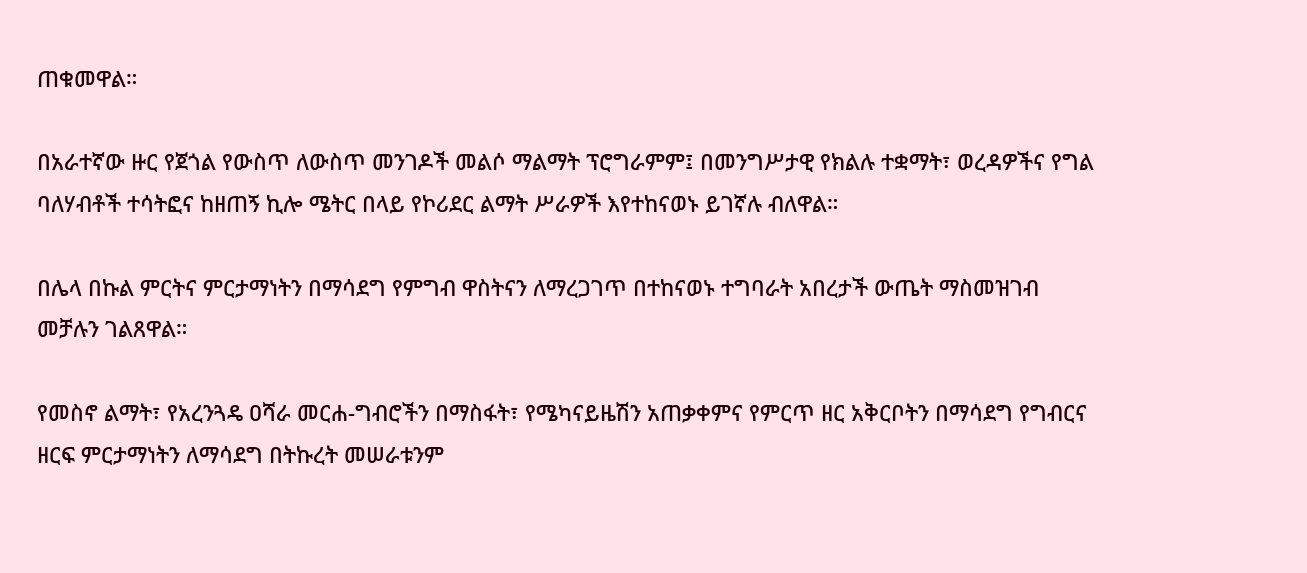ጠቁመዋል።

በአራተኛው ዙር የጀጎል የውስጥ ለውስጥ መንገዶች መልሶ ማልማት ፕሮግራምም፤ በመንግሥታዊ የክልሉ ተቋማት፣ ወረዳዎችና የግል ባለሃብቶች ተሳትፎና ከዘጠኝ ኪሎ ሜትር በላይ የኮሪደር ልማት ሥራዎች እየተከናወኑ ይገኛሉ ብለዋል።

በሌላ በኩል ምርትና ምርታማነትን በማሳደግ የምግብ ዋስትናን ለማረጋገጥ በተከናወኑ ተግባራት አበረታች ውጤት ማስመዝገብ መቻሉን ገልጸዋል።

የመስኖ ልማት፣ የአረንጓዴ ዐሻራ መርሐ-ግብሮችን በማስፋት፣ የሜካናይዜሽን አጠቃቀምና የምርጥ ዘር አቅርቦትን በማሳደግ የግብርና ዘርፍ ምርታማነትን ለማሳደግ በትኩረት መሠራቱንም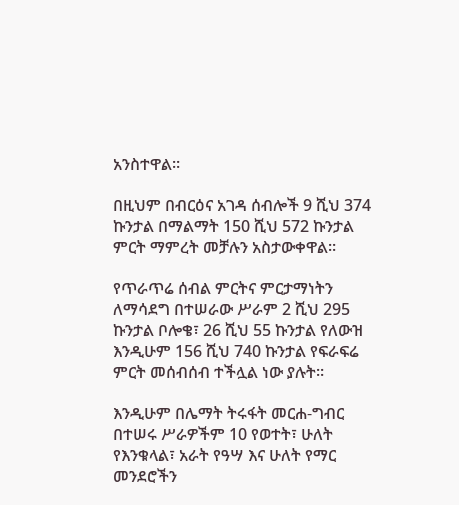አንስተዋል።

በዚህም በብርዕና አገዳ ሰብሎች 9 ሺህ 374 ኩንታል በማልማት 150 ሺህ 572 ኩንታል ምርት ማምረት መቻሉን አስታውቀዋል።

የጥራጥሬ ሰብል ምርትና ምርታማነትን ለማሳደግ በተሠራው ሥራም 2 ሺህ 295 ኩንታል ቦሎቄ፣ 26 ሺህ 55 ኩንታል የለውዝ እንዲሁም 156 ሺህ 740 ኩንታል የፍራፍሬ ምርት መሰብሰብ ተችሏል ነው ያሉት።

እንዲሁም በሌማት ትሩፋት መርሐ-ግብር በተሠሩ ሥራዎችም 10 የወተት፣ ሁለት የእንቁላል፣ አራት የዓሣ እና ሁለት የማር መንደሮችን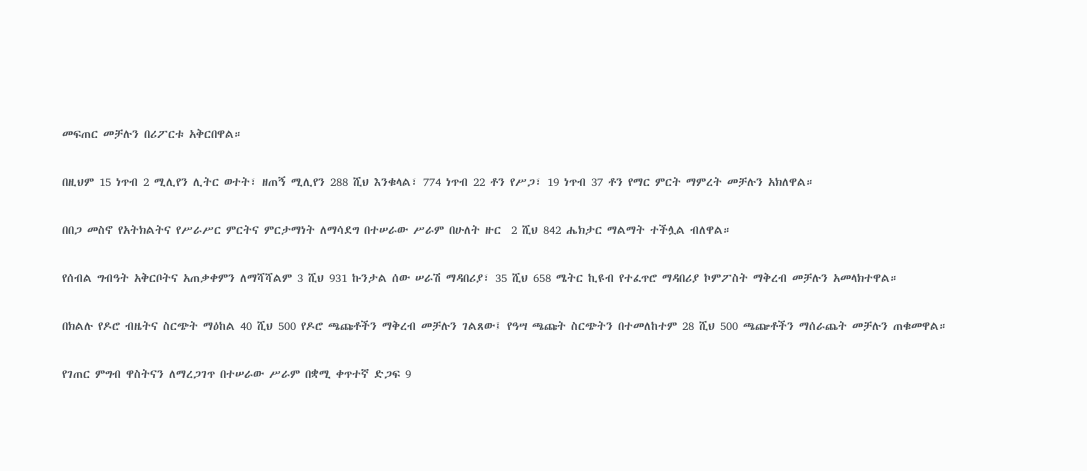መፍጠር መቻሉን በሪፖርቱ አቅርበዋል።

በዚህም 15 ነጥብ 2 ሚሊየን ሊትር ወተት፣ ዘጠኝ ሚሊየን 288 ሺህ እንቁላል፣ 774 ነጥብ 22 ቶን የሥጋ፣ 19 ነጥብ 37 ቶን የማር ምርት ማምረት መቻሉን አክለዋል።

በበጋ መስኖ የአትክልትና የሥራሥር ምርትና ምርታማነት ለማሳደግ በተሠራው ሥራም በሁለት ዙር  2 ሺህ 842 ሔክታር ማልማት ተችሏል ብለዋል።

የሰብል ግብዓት አቅርቦትና አጠቃቀምን ለማሻሻልም 3 ሺህ 931 ኩንታል ሰው ሠራሽ ማዳበሪያ፣ 35 ሺህ 658 ሜትር ኪዩብ የተፈጥሮ ማዳበሪያ ኮምፖስት ማቅረብ መቻሉን አመላክተዋል።

በክልሉ የዶሮ ብዜትና ስርጭት ማዕከል 40 ሺህ 500 የዶሮ ጫጩቶችን ማቅረብ መቻሉን ገልጸው፤ የዓሣ ጫጩት ስርጭትን በተመለከተም 28 ሺህ 500 ጫጬቶችን ማሰራጨት መቻሉን ጠቁመዋል።

የገጠር ምግብ ዋስትናን ለማረጋገጥ በተሠራው ሥራም በቋሚ ቀጥተኛ ድጋፍ 9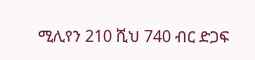ሚሊየን 210 ሺህ 740 ብር ድጋፍ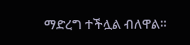ማድረግ ተችሏል ብለዋል።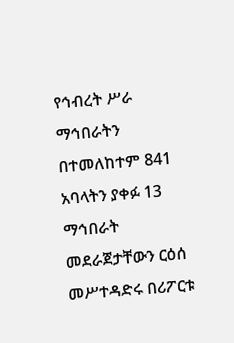የኅብረት ሥራ ማኅበራትን በተመለከተም 841 አባላትን ያቀፉ 13 ማኅበራት መደራጀታቸውን ርዕሰ መሥተዳድሩ በሪፖርቱ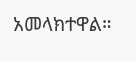አመላክተዋል።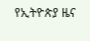የኢትዮጵያ ዜና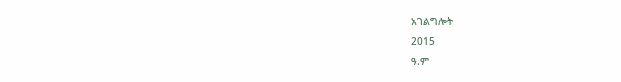አገልግሎት
2015
ዓ.ም